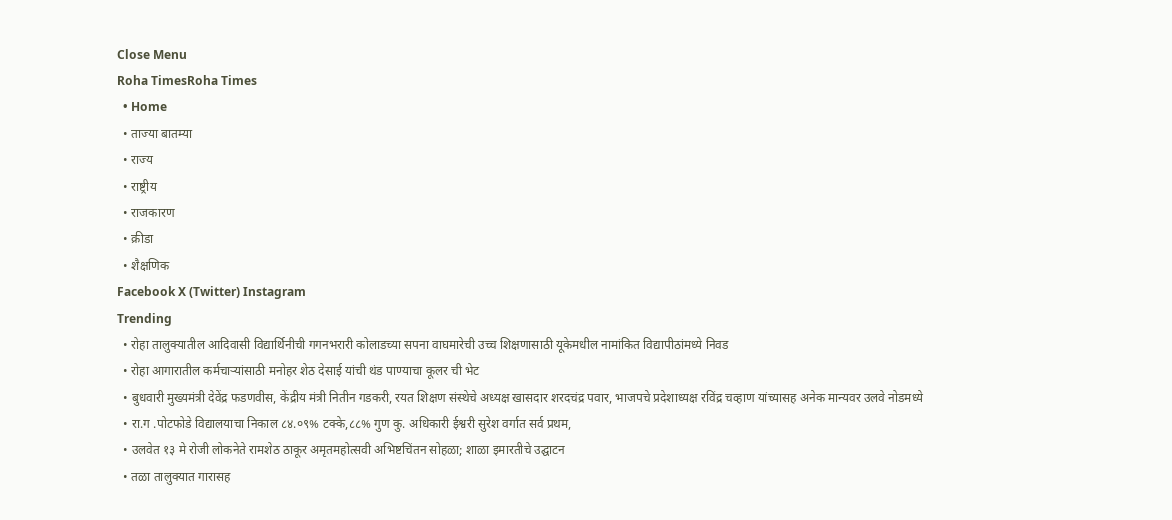Close Menu
Roha TimesRoha Times
  • Home
  • ताज्या बातम्या
  • राज्य
  • राष्ट्रीय
  • राजकारण
  • क्रीडा
  • शैक्षणिक
Facebook X (Twitter) Instagram
Trending
  • रोहा तालुक्यातील आदिवासी विद्यार्थिनीची गगनभरारी कोलाडच्या सपना वाघमारेची उच्च शिक्षणासाठी यूकेमधील नामांकित विद्यापीठांमध्ये निवड
  • रोहा आगारातील कर्मचाऱ्यांसाठी मनोहर शेठ देसाई यांची थंड पाण्याचा कूलर ची भेट
  • बुधवारी मुख्यमंत्री देवेंद्र फडणवीस, केंद्रीय मंत्री नितीन गडकरी, रयत शिक्षण संस्थेचे अध्यक्ष खासदार शरदचंद्र पवार, भाजपचे प्रदेशाध्यक्ष रविंद्र चव्हाण यांच्यासह अनेक मान्यवर उलवे नोडमध्ये
  • रा.ग .पोटफोडे विद्यालयाचा निकाल ८४.०९% टक्के,८८% गुण कु. अधिकारी ईश्वरी सुरेश वर्गात सर्व प्रथम,
  • उलवेत १३ मे रोजी लोकनेते रामशेठ ठाकूर अमृतमहोत्सवी अभिष्टचिंतन सोहळा; शाळा इमारतीचे उद्घाटन
  • तळा तालुक्यात गारासह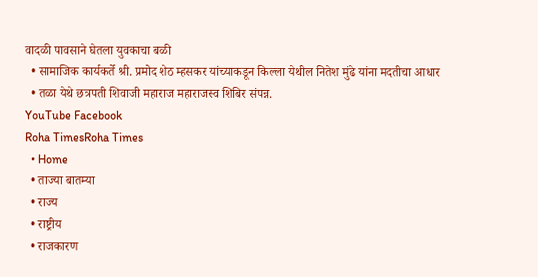वादळी पावसाने घेतला युवकाचा बळी
  • सामाजिक कार्यकर्ते श्री. प्रमोद शेठ म्हसकर यांच्याकडून किल्ला येथील नितेश मुंढे यांना मदतीचा आधार
  • तळा येथे छत्रपती शिवाजी महाराज महाराजस्व शिबिर संपन्न.
YouTube Facebook
Roha TimesRoha Times
  • Home
  • ताज्या बातम्या
  • राज्य
  • राष्ट्रीय
  • राजकारण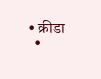• क्रीडा
  •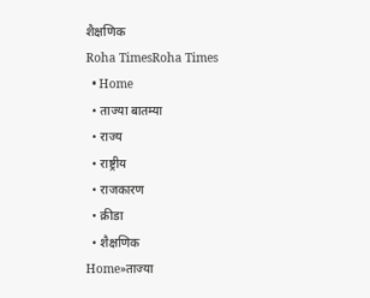शैक्षणिक
Roha TimesRoha Times
  • Home
  • ताज्या बातम्या
  • राज्य
  • राष्ट्रीय
  • राजकारण
  • क्रीडा
  • शैक्षणिक
Home»ताज्या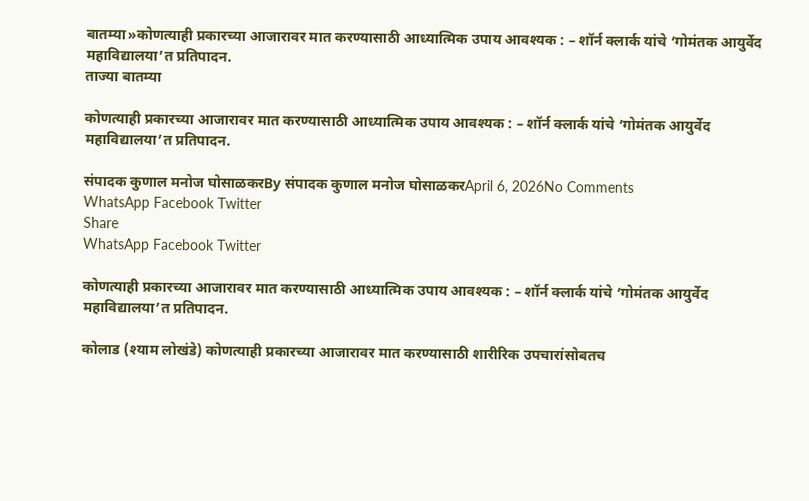बातम्या»कोणत्याही प्रकारच्या आजारावर मात करण्यासाठी आध्यात्मिक उपाय आवश्यक : – शॉर्न क्लार्क यांचे ‘गोमंतक आयुर्वेद महाविद्यालया’त प्रतिपादन.
ताज्या बातम्या

कोणत्याही प्रकारच्या आजारावर मात करण्यासाठी आध्यात्मिक उपाय आवश्यक : – शॉर्न क्लार्क यांचे ‘गोमंतक आयुर्वेद महाविद्यालया’त प्रतिपादन.

संपादक कुणाल मनोज घोसाळकरBy संपादक कुणाल मनोज घोसाळकरApril 6, 2026No Comments
WhatsApp Facebook Twitter
Share
WhatsApp Facebook Twitter

कोणत्याही प्रकारच्या आजारावर मात करण्यासाठी आध्यात्मिक उपाय आवश्यक : – शॉर्न क्लार्क यांचे ‘गोमंतक आयुर्वेद महाविद्यालया’त प्रतिपादन.

कोलाड (श्याम लोखंडे) कोणत्याही प्रकारच्या आजारावर मात करण्यासाठी शारीरिक उपचारांसोबतच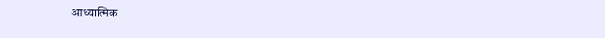आध्यात्मिक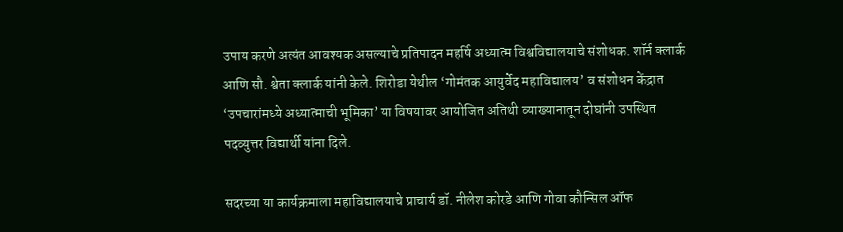उपाय करणे अत्यंत आवश्यक असल्याचे प्रतिपादन महर्षि अध्यात्म विश्वविद्यालयाचे संशोधक. शॉर्न क्लार्क आणि सौ. श्वेता क्लार्क यांनी केले. शिरोडा येथील ‘गोमंतक आयुर्वेद महाविद्यालय’ व संशोधन केंद्रात ‘उपचारांमध्ये अध्यात्माची भूमिका’ या विषयावर आयोजित अतिथी व्याख्यानातून दोघांनी उपस्थित पदव्युत्तर विद्यार्थी यांना दिले.

सदरच्या या कार्यक्रमाला महाविद्यालयाचे प्राचार्य डॉ. नीलेश कोरडे आणि गोवा कौन्सिल ऑफ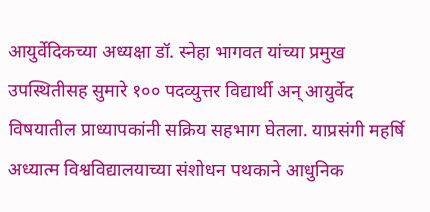आयुर्वेदिकच्या अध्यक्षा डॉ. स्नेहा भागवत यांच्या प्रमुख उपस्थितीसह सुमारे १०० पदव्युत्तर विद्यार्थी अन् आयुर्वेद विषयातील प्राध्यापकांनी सक्रिय सहभाग घेतला. याप्रसंगी महर्षि अध्यात्म विश्वविद्यालयाच्या संशोधन पथकाने आधुनिक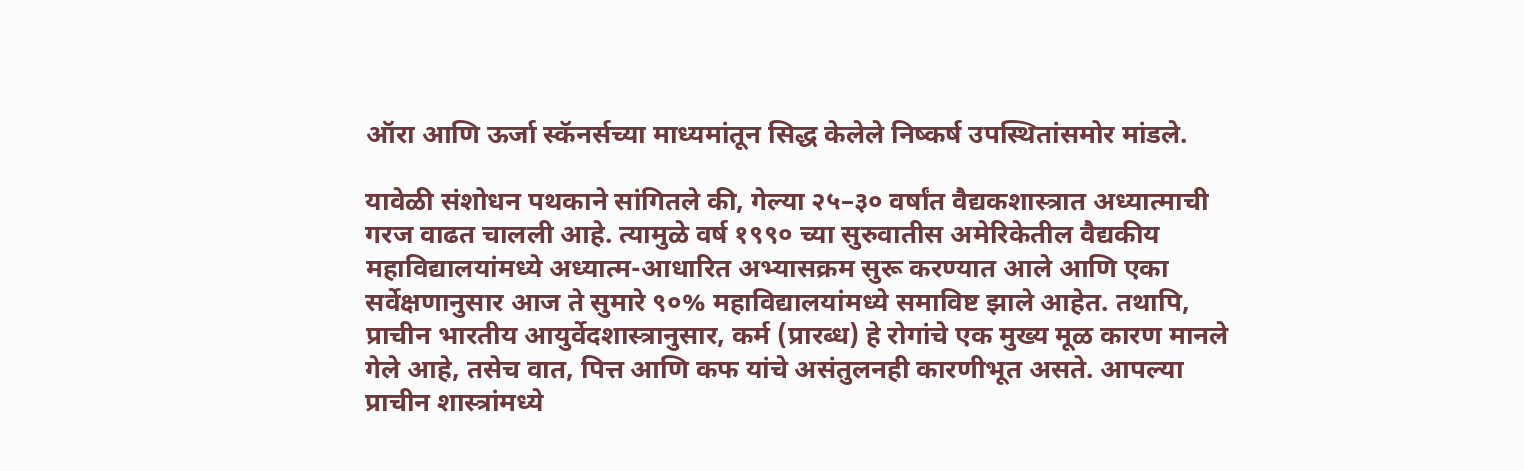ऑरा आणि ऊर्जा स्कॅनर्सच्या माध्यमांतून सिद्ध केलेले निष्कर्ष उपस्थितांसमोर मांडले.

यावेळी संशोधन पथकाने सांगितले की, गेल्या २५–३० वर्षांत वैद्यकशास्त्रात अध्यात्माची गरज वाढत चालली आहे. त्यामुळे वर्ष १९९० च्या सुरुवातीस अमेरिकेतील वैद्यकीय महाविद्यालयांमध्ये अध्यात्म-आधारित अभ्यासक्रम सुरू करण्यात आले आणि एका सर्वेक्षणानुसार आज ते सुमारे ९०% महाविद्यालयांमध्ये समाविष्ट झाले आहेत. तथापि, प्राचीन भारतीय आयुर्वेदशास्त्रानुसार, कर्म (प्रारब्ध) हे रोगांचे एक मुख्य मूळ कारण मानले गेले आहे, तसेच वात, पित्त आणि कफ यांचे असंतुलनही कारणीभूत असते. आपल्या प्राचीन शास्त्रांमध्ये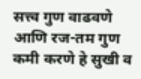सत्त्व गुण वाढवणे आणि रज-तम गुण कमी करणे हे सुखी व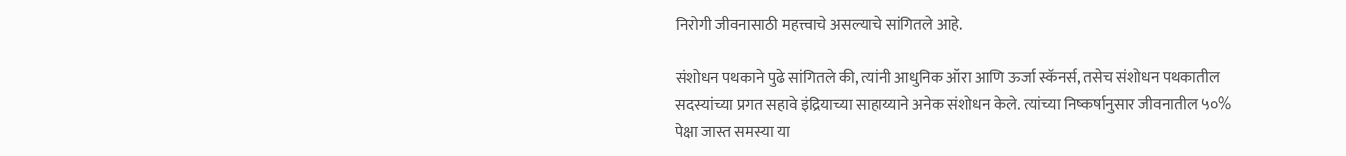निरोगी जीवनासाठी महत्त्वाचे असल्याचे सांगितले आहे.

संशोधन पथकाने पुढे सांगितले की, त्यांनी आधुनिक ऑरा आणि ऊर्जा स्कॅनर्स, तसेच संशोधन पथकातील सदस्यांच्या प्रगत सहावे इंद्रियाच्या साहाय्याने अनेक संशोधन केले. त्यांच्या निष्कर्षानुसार जीवनातील ५०% पेक्षा जास्त समस्या या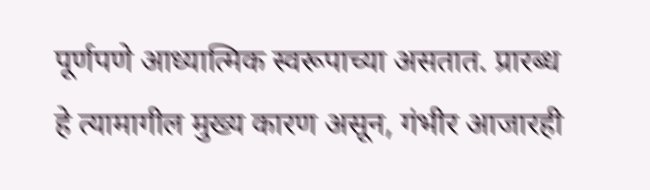पूर्णपणे आध्यात्मिक स्वरूपाच्या असतात. प्रारब्ध हे त्यामागील मुख्य कारण असून, गंभीर आजारही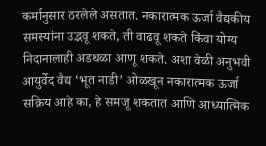कर्मानुसार ठरलेले असतात. नकारात्मक ऊर्जा वैद्यकीय समस्यांना उद्भवू शकते, ती वाढवू शकते किंवा योग्य निदानालाही अडथळा आणू शकते. अशा वेळी अनुभवी आयुर्वेद वैद्य ‘भूत नाडी’ ओळखून नकारात्मक ऊर्जा सक्रिय आहे का, हे समजू शकतात आणि आध्यात्मिक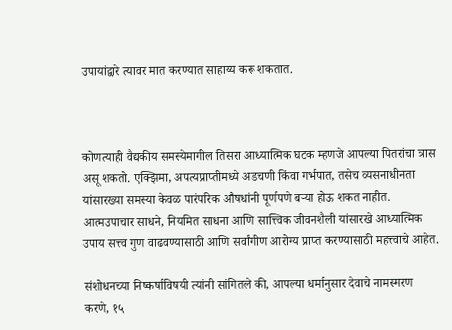उपायांद्वारे त्यावर मात करण्यात साहाय्य करू शकतात.



कोणत्याही वैद्यकीय समस्येमागील तिसरा आध्यात्मिक घटक म्हणजे आपल्या पितरांचा त्रास असू शकतो. एक्झिमा, अपत्यप्राप्तीमध्ये अडचणी किंवा गर्भपात, तसेच व्यसनाधीनता यांसारख्या समस्या केवळ पारंपरिक औषधांनी पूर्णपणे बऱ्या होऊ शकत नाहीत. आत्मउपाचार साधने, नियमित साधना आणि सात्त्विक जीवनशैली यांसारखे आध्यात्मिक उपाय सत्त्व गुण वाढवण्यासाठी आणि सर्वांगीण आरोग्य प्राप्त करण्यासाठी महत्त्वाचे आहेत.

संशोधनच्या निष्कर्षाविषयी त्यांनी सांगितले की, आपल्या धर्मानुसार देवाचे नामस्मरण करणे, १५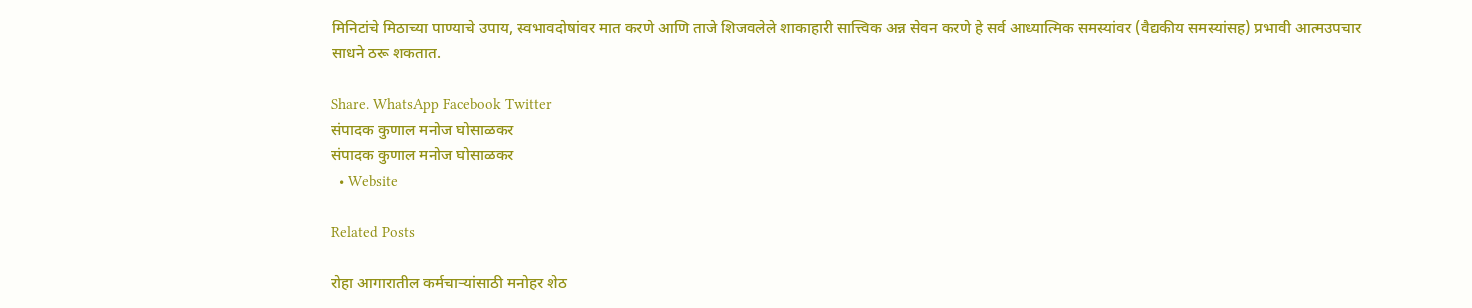मिनिटांचे मिठाच्या पाण्याचे उपाय, स्वभावदोषांवर मात करणे आणि ताजे शिजवलेले शाकाहारी सात्त्विक अन्न सेवन करणे हे सर्व आध्यात्मिक समस्यांवर (वैद्यकीय समस्यांसह) प्रभावी आत्मउपचार साधने ठरू शकतात.

Share. WhatsApp Facebook Twitter
संपादक कुणाल मनोज घोसाळकर
संपादक कुणाल मनोज घोसाळकर
  • Website

Related Posts

रोहा आगारातील कर्मचाऱ्यांसाठी मनोहर शेठ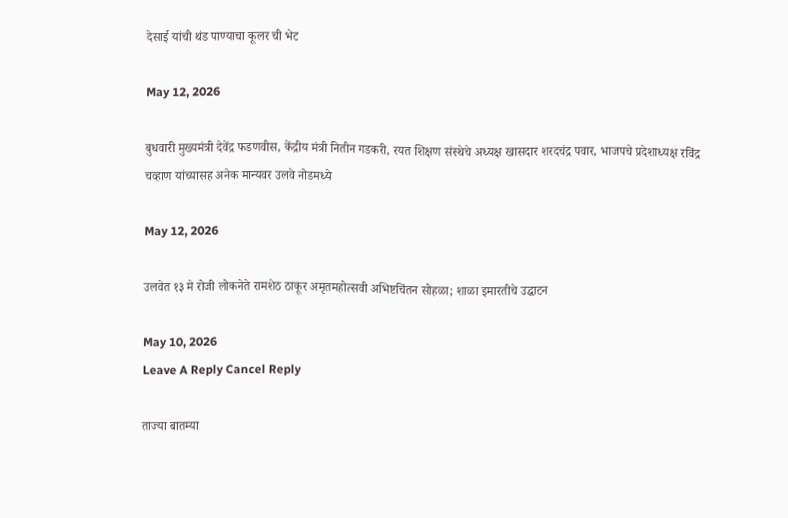देसाई यांची थंड पाण्याचा कूलर ची भेट

May 12, 2026

बुधवारी मुख्यमंत्री देवेंद्र फडणवीस, केंद्रीय मंत्री नितीन गडकरी, रयत शिक्षण संस्थेचे अध्यक्ष खासदार शरदचंद्र पवार, भाजपचे प्रदेशाध्यक्ष रविंद्र चव्हाण यांच्यासह अनेक मान्यवर उलवे नोडमध्ये

May 12, 2026

उलवेत १३ मे रोजी लोकनेते रामशेठ ठाकूर अमृतमहोत्सवी अभिष्टचिंतन सोहळा; शाळा इमारतीचे उद्घाटन

May 10, 2026
Leave A Reply Cancel Reply

ताज्या बातम्या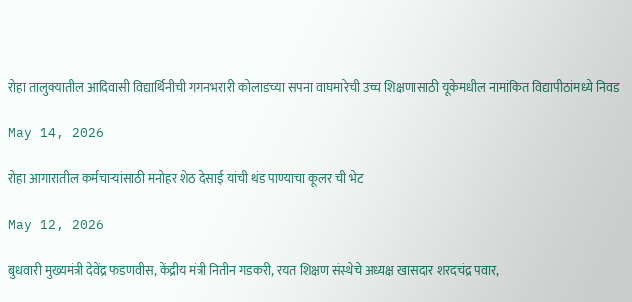रोहा तालुक्यातील आदिवासी विद्यार्थिनीची गगनभरारी कोलाडच्या सपना वाघमारेची उच्च शिक्षणासाठी यूकेमधील नामांकित विद्यापीठांमध्ये निवड

May 14, 2026

रोहा आगारातील कर्मचाऱ्यांसाठी मनोहर शेठ देसाई यांची थंड पाण्याचा कूलर ची भेट

May 12, 2026

बुधवारी मुख्यमंत्री देवेंद्र फडणवीस, केंद्रीय मंत्री नितीन गडकरी, रयत शिक्षण संस्थेचे अध्यक्ष खासदार शरदचंद्र पवार,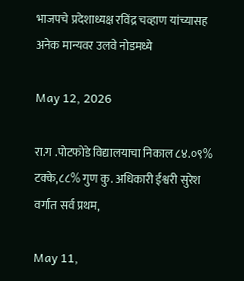भाजपचे प्रदेशाध्यक्ष रविंद्र चव्हाण यांच्यासह अनेक मान्यवर उलवे नोडमध्ये

May 12, 2026

रा.ग .पोटफोडे विद्यालयाचा निकाल ८४.०९% टक्के,८८% गुण कु. अधिकारी ईश्वरी सुरेश वर्गात सर्व प्रथम,

May 11,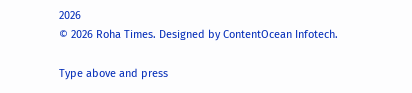2026
© 2026 Roha Times. Designed by ContentOcean Infotech.

Type above and press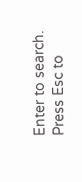Enter to search. Press Esc to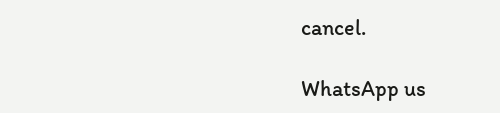cancel.

WhatsApp us